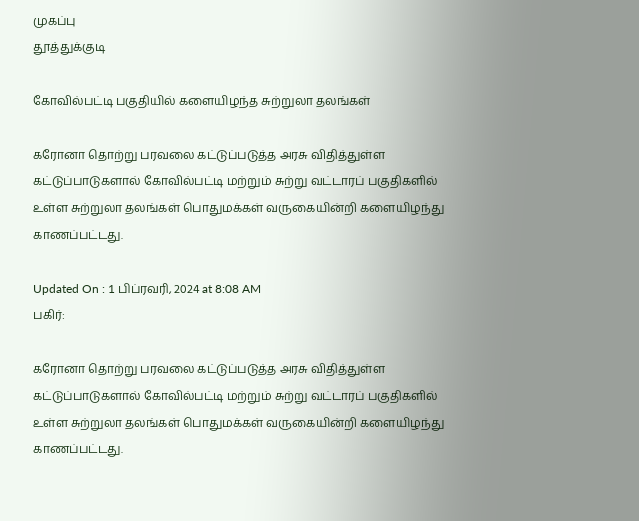முகப்பு
தூத்துக்குடி

கோவில்பட்டி பகுதியில் களையிழந்த சுற்றுலா தலங்கள்

கரோனா தொற்று பரவலை கட்டுப்படுத்த அரசு விதித்துள்ள கட்டுப்பாடுகளால் கோவில்பட்டி மற்றும் சுற்று வட்டாரப் பகுதிகளில் உள்ள சுற்றுலா தலங்கள் பொதுமக்கள் வருகையின்றி களையிழந்து காணப்பட்டது.

Updated On : 1 பிப்ரவரி, 2024 at 8:08 AM
பகிர்:

கரோனா தொற்று பரவலை கட்டுப்படுத்த அரசு விதித்துள்ள கட்டுப்பாடுகளால் கோவில்பட்டி மற்றும் சுற்று வட்டாரப் பகுதிகளில் உள்ள சுற்றுலா தலங்கள் பொதுமக்கள் வருகையின்றி களையிழந்து காணப்பட்டது.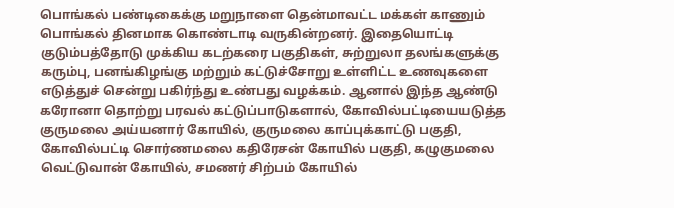பொங்கல் பண்டிகைக்கு மறுநாளை தென்மாவட்ட மக்கள் காணும் பொங்கல் தினமாக கொண்டாடி வருகின்றனர். இதையொட்டி குடும்பத்தோடு முக்கிய கடற்கரை பகுதிகள், சுற்றுலா தலங்களுக்கு கரும்பு, பனங்கிழங்கு மற்றும் கட்டுச்சோறு உள்ளிட்ட உணவுகளை எடுத்துச் சென்று பகிர்ந்து உண்பது வழக்கம். ஆனால் இந்த ஆண்டு கரோனா தொற்று பரவல் கட்டுப்பாடுகளால், கோவில்பட்டியையடுத்த குருமலை அய்யனார் கோயில், குருமலை காப்புக்காட்டு பகுதி, கோவில்பட்டி சொர்ணமலை கதிரேசன் கோயில் பகுதி, கழுகுமலை வெட்டுவான் கோயில், சமணர் சிற்பம் கோயில்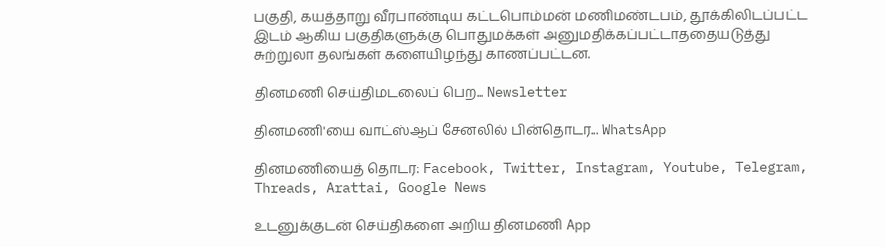பகுதி, கயத்தாறு வீரபாண்டிய கட்டபொம்மன் மணிமண்டபம், தூக்கிலிடப்பட்ட இடம் ஆகிய பகுதிகளுக்கு பொதுமக்கள் அனுமதிக்கப்பட்டாததையடுத்து சுற்றுலா தலங்கள் களையிழந்து காணப்பட்டன.

தினமணி செய்திமடலைப் பெற... Newsletter

தினமணி'யை வாட்ஸ்ஆப் சேனலில் பின்தொடர... WhatsApp

தினமணியைத் தொடர: Facebook, Twitter, Instagram, Youtube, Telegram, Threads, Arattai, Google News

உடனுக்குடன் செய்திகளை அறிய தினமணி App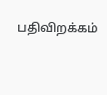பதிவிறக்கம்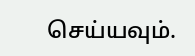செய்யவும்.